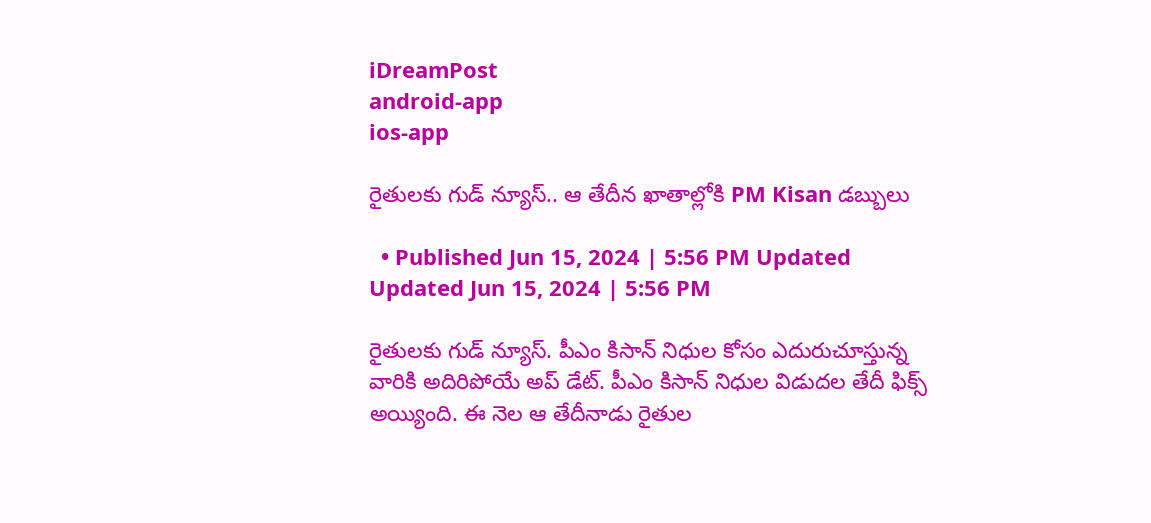iDreamPost
android-app
ios-app

రైతులకు గుడ్ న్యూస్.. ఆ తేదీన ఖాతాల్లోకి PM Kisan డబ్బులు

  • Published Jun 15, 2024 | 5:56 PM Updated Updated Jun 15, 2024 | 5:56 PM

రైతులకు గుడ్ న్యూస్. పీఎం కిసాన్ నిధుల కోసం ఎదురుచూస్తున్న వారికి అదిరిపోయే అప్ డేట్. పీఎం కిసాన్ నిధుల విడుదల తేదీ ఫిక్స్ అయ్యింది. ఈ నెల ఆ తేదీనాడు రైతుల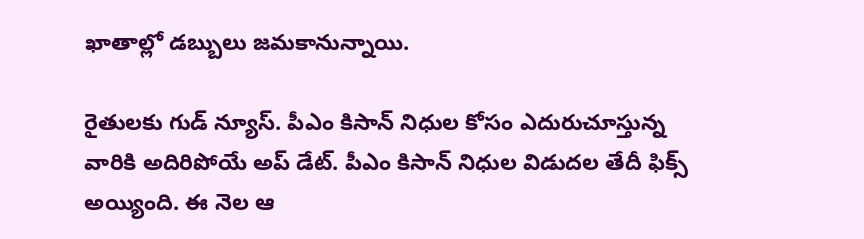ఖాతాల్లో డబ్బులు జమకానున్నాయి.

రైతులకు గుడ్ న్యూస్. పీఎం కిసాన్ నిధుల కోసం ఎదురుచూస్తున్న వారికి అదిరిపోయే అప్ డేట్. పీఎం కిసాన్ నిధుల విడుదల తేదీ ఫిక్స్ అయ్యింది. ఈ నెల ఆ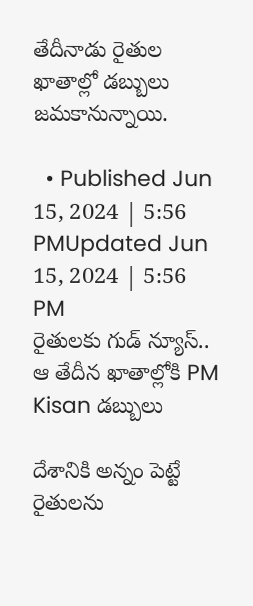తేదీనాడు రైతుల ఖాతాల్లో డబ్బులు జమకానున్నాయి.

  • Published Jun 15, 2024 | 5:56 PMUpdated Jun 15, 2024 | 5:56 PM
రైతులకు గుడ్ న్యూస్.. ఆ తేదీన ఖాతాల్లోకి PM Kisan డబ్బులు

దేశానికి అన్నం పెట్టే రైతులను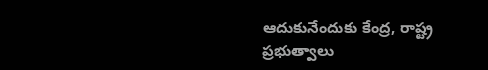ఆదుకునేందుకు కేంద్ర, రాష్ట్ర ప్రభుత్వాలు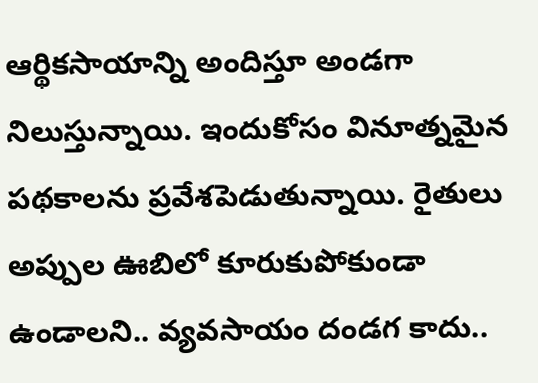ఆర్థికసాయాన్ని అందిస్తూ అండగా నిలుస్తున్నాయి. ఇందుకోసం వినూత్నమైన పథకాలను ప్రవేశపెడుతున్నాయి. రైతులు అప్పుల ఊబిలో కూరుకుపోకుండా ఉండాలని.. వ్యవసాయం దండగ కాదు..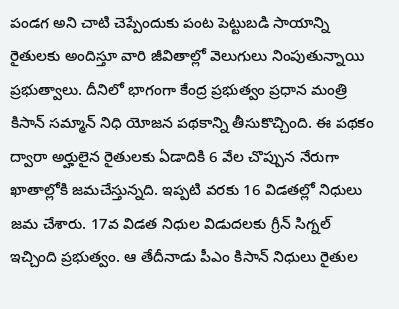పండగ అని చాటి చెప్పేందుకు పంట పెట్టుబడి సాయాన్ని రైతులకు అందిస్తూ వారి జీవితాల్లో వెలుగులు నింపుతున్నాయి ప్రభుత్వాలు. దీనిలో భాగంగా కేంద్ర ప్రభుత్వం ప్రధాన మంత్రి కిసాన్ సమ్మాన్ నిధి యోజన పథకాన్ని తీసుకొచ్చింది. ఈ పథకం ద్వారా అర్హులైన రైతులకు ఏడాదికి 6 వేల చొప్పున నేరుగా ఖాతాల్లోకి జమచేస్తున్నది. ఇప్పటి వరకు 16 విడతల్లో నిధులు జమ చేశారు. 17వ విడత నిధుల విడుదలకు గ్రీన్ సిగ్నల్ ఇచ్చింది ప్రభుత్వం. ఆ తేదీనాడు పీఎం కిసాన్ నిధులు రైతుల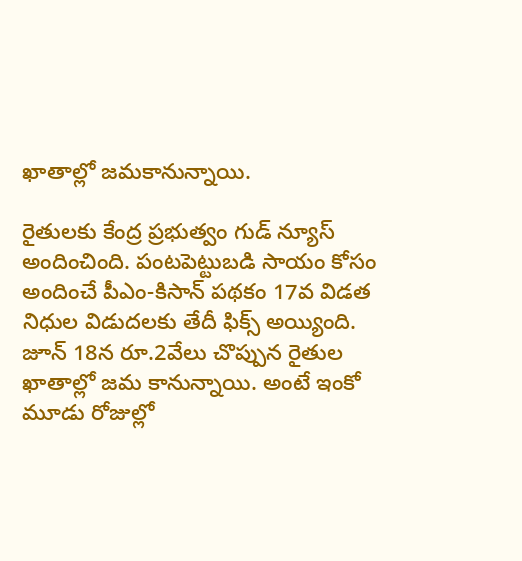ఖాతాల్లో జమకానున్నాయి.

రైతులకు కేంద్ర ప్రభుత్వం గుడ్ న్యూస్ అందించింది. పంటపెట్టుబడి సాయం కోసం అందించే పీఎం-కిసాన్‌ పథకం 17వ విడత నిధుల విడుదలకు తేదీ ఫిక్స్ అయ్యింది. జూన్‌ 18న రూ.2వేలు చొప్పున రైతుల ఖాతాల్లో జమ కానున్నాయి. అంటే ఇంకో మూడు రోజుల్లో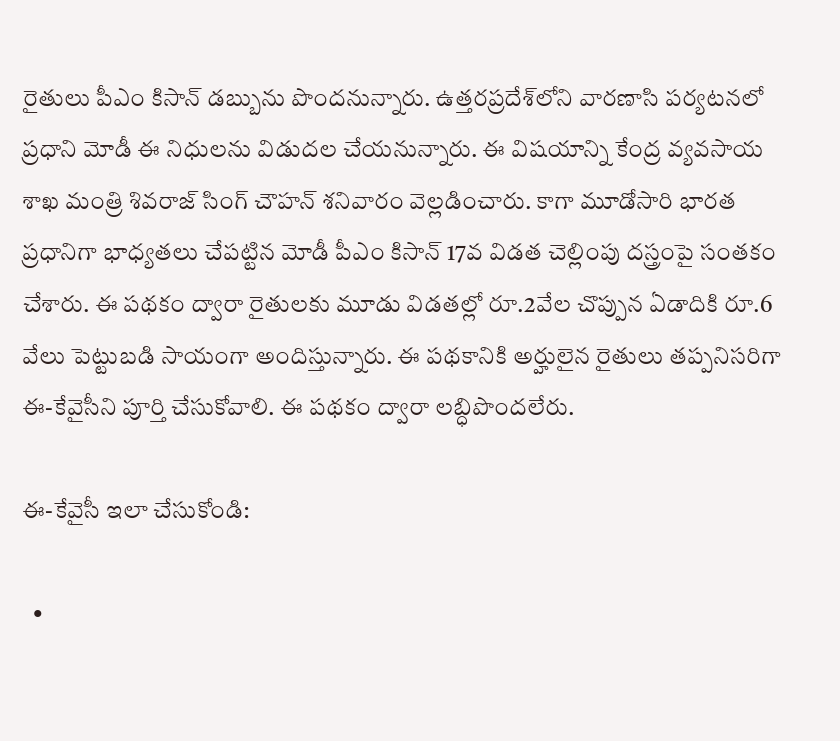రైతులు పీఎం కిసాన్ డబ్బును పొందనున్నారు. ఉత్తరప్రదేశ్‌లోని వారణాసి పర్యటనలో ప్రధాని మోడీ ఈ నిధులను విడుదల చేయనున్నారు. ఈ విషయాన్ని కేంద్ర వ్యవసాయ శాఖ మంత్రి శివరాజ్‌ సింగ్‌ చౌహన్‌ శనివారం వెల్లడించారు. కాగా మూడోసారి భారత ప్రధానిగా భాధ్యతలు చేపట్టిన మోడీ పీఎం కిసాన్‌ 17వ విడత చెల్లింపు దస్త్రంపై సంతకం చేశారు. ఈ పథకం ద్వారా రైతులకు మూడు విడతల్లో రూ.2వేల చొప్పున ఏడాదికి రూ.6 వేలు పెట్టుబడి సాయంగా అందిస్తున్నారు. ఈ పథకానికి అర్హులైన రైతులు తప్పనిసరిగా ఈ-కేవైసీని పూర్తి చేసుకోవాలి. ఈ పథకం ద్వారా లబ్ధిపొందలేరు.

ఈ-కేవైసీ ఇలా చేసుకోండి:

  •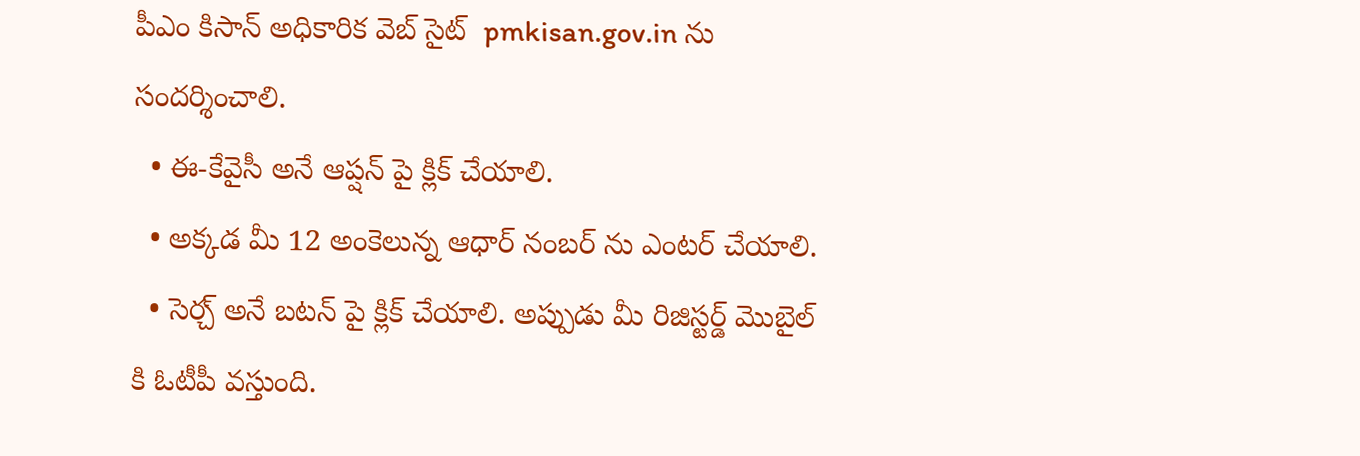పీఎం కిసాన్ అధికారిక వెబ్ సైట్  pmkisan.gov.in ను సందర్శించాలి.
  • ఈ-కేవైసీ అనే ఆప్షన్ పై క్లిక్ చేయాలి.
  • అక్కడ మీ 12 అంకెలున్న ఆధార్ నంబర్ ను ఎంటర్ చేయాలి.
  • సెర్చ్ అనే బటన్ పై క్లిక్ చేయాలి. అప్పుడు మీ రిజిస్టర్డ్ మొబైల్ కి ఓటీపీ వస్తుంది.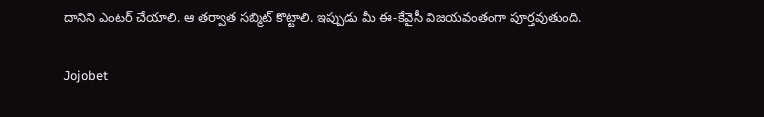దానిని ఎంటర్ చేయాలి. ఆ తర్వాత సబ్మిట్ కొట్టాలి. ఇప్పుడు మీ ఈ-కేవైసీ విజయవంతంగా పూర్తవుతుంది.

Jojobet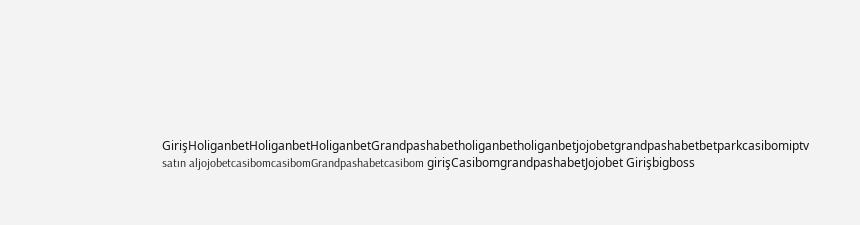GirişHoliganbetHoliganbetHoliganbetGrandpashabetholiganbetholiganbetjojobetgrandpashabetbetparkcasibomiptv satın aljojobetcasibomcasibomGrandpashabetcasibom girişCasibomgrandpashabetJojobet Girişbigboss